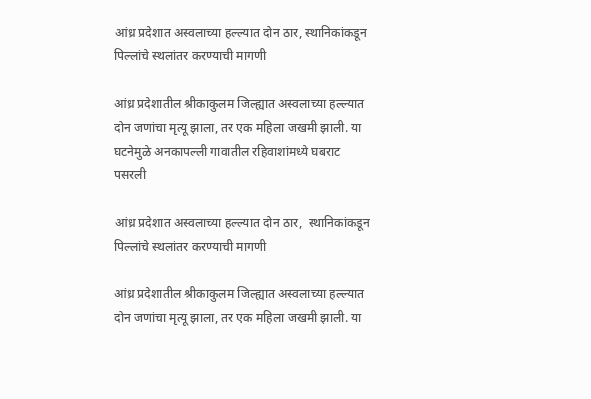आंध्र प्रदेशात अस्वलाच्या हल्ल्यात दोन ठार, स्थानिकांकडून पिल्लांचे स्थलांतर करण्याची मागणी

आंध्र प्रदेशातील श्रीकाकुलम जिल्ह्यात अस्वलाच्या हल्ल्यात दोन जणांचा मृत्यू झाला, तर एक महिला जखमी झाली. या घटनेमुळे अनकापल्ली गावातील रहिवाशांमध्ये घबराट पसरली

आंध्र प्रदेशात अस्वलाच्या हल्ल्यात दोन ठार,  स्थानिकांकडून पिल्लांचे स्थलांतर करण्याची मागणी

आंध्र प्रदेशातील श्रीकाकुलम जिल्ह्यात अस्वलाच्या हल्ल्यात दोन जणांचा मृत्यू झाला, तर एक महिला जखमी झाली. या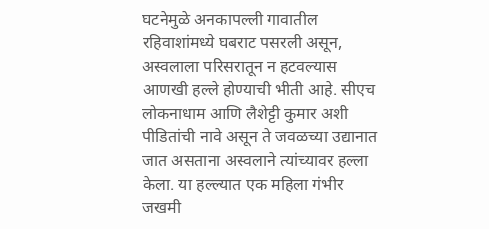घटनेमुळे अनकापल्ली गावातील रहिवाशांमध्ये घबराट पसरली असून, अस्वलाला परिसरातून न हटवल्यास आणखी हल्ले होण्याची भीती आहे. सीएच लोकनाधाम आणि लैशेट्टी कुमार अशी पीडितांची नावे असून ते जवळच्या उद्यानात जात असताना अस्वलाने त्यांच्यावर हल्ला केला. या हल्ल्यात एक महिला गंभीर जखमी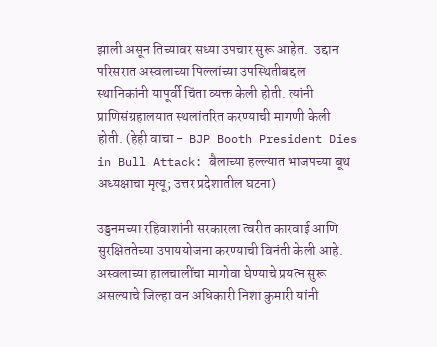झाली असून तिच्यावर सध्या उपचार सुरू आहेत.  उद्दान परिसरात अस्वलाच्या पिल्लांच्या उपस्थितीबद्दल स्थानिकांनी यापूर्वी चिंता व्यक्त केली होती. त्यांनी प्राणिसंग्रहालयात स्थलांतरित करण्याची मागणी केली होती. (हेही वाचा -  BJP Booth President Dies in Bull Attack: बैलाच्या हल्ल्यात भाजपच्या बूथ अध्यक्षाचा मृत्यू; उत्तर प्रदेशातील घटना)

उड्डनमच्या रहिवाशांनी सरकारला त्वरीत कारवाई आणि सुरक्षिततेच्या उपाययोजना करण्याची विनंती केली आहे. अस्वलाच्या हालचालींचा मागोवा घेण्याचे प्रयत्न सुरू असल्याचे जिल्हा वन अधिकारी निशा कुमारी यांनी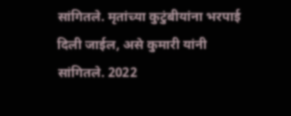सांगितले. मृतांच्या कुटुंबीयांना भरपाई दिली जाईल, असे कुमारी यांनी सांगितले. 2022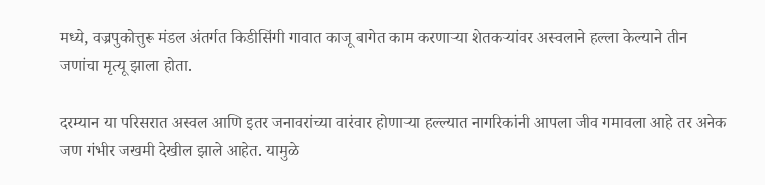मध्ये, वज्रपुकोत्तुरू मंडल अंतर्गत किडीसिंगी गावात काजू बागेत काम करणाऱ्या शेतकऱ्यांवर अस्वलाने हल्ला केल्याने तीन जणांचा मृत्यू झाला होता.

दरम्यान या परिसरात अस्वल आणि इतर जनावरांच्या वारंवार होणाऱ्या हल्ल्यात नागरिकांनी आपला जीव गमावला आहे तर अनेक जण गंभीर जखमी देखील झाले आहेत. यामुळे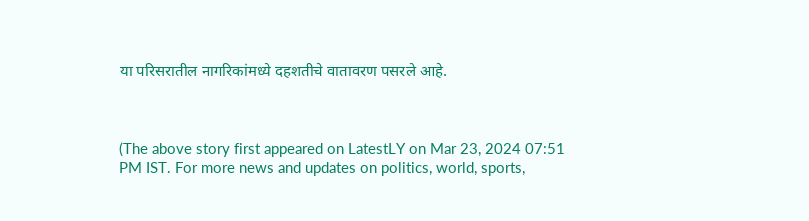या परिसरातील नागरिकांमध्ये दहशतीचे वातावरण पसरले आहे.



(The above story first appeared on LatestLY on Mar 23, 2024 07:51 PM IST. For more news and updates on politics, world, sports,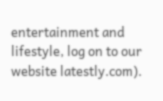entertainment and lifestyle, log on to our website latestly.com).